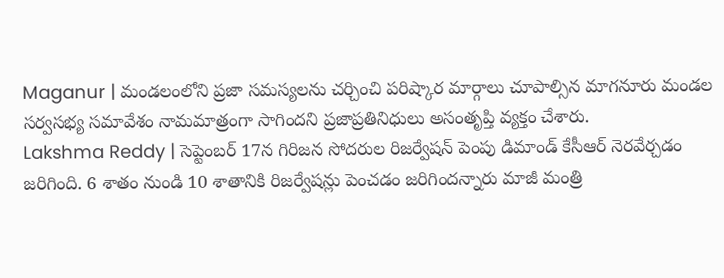Maganur | మండలంలోని ప్రజా సమస్యలను చర్చించి పరిష్కార మార్గాలు చూపాల్సిన మాగనూరు మండల సర్వసభ్య సమావేశం నామమాత్రంగా సాగిందని ప్రజాప్రతినిధులు అసంతృప్తి వ్యక్తం చేశారు.
Lakshma Reddy | సెప్టెంబర్ 17న గిరిజన సోదరుల రిజర్వేషన్ పెంపు డిమాండ్ కేసీఆర్ నెరవేర్చడం జరిగింది. 6 శాతం నుండి 10 శాతానికి రిజర్వేషన్లు పెంచడం జరిగిందన్నారు మాజీ మంత్రి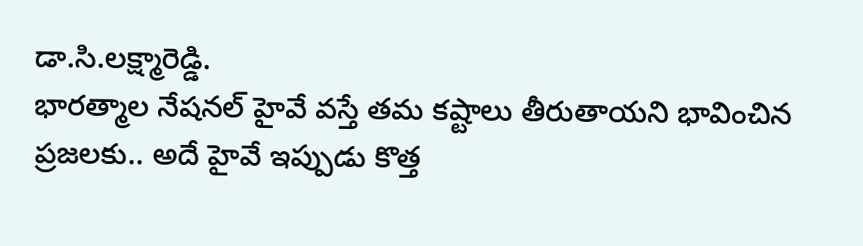డా.సి.లక్ష్మారెడ్డి.
భారత్మాల నేషనల్ హైవే వస్తే తమ కష్టాలు తీరుతాయని భావించిన ప్రజలకు.. అదే హైవే ఇప్పుడు కొత్త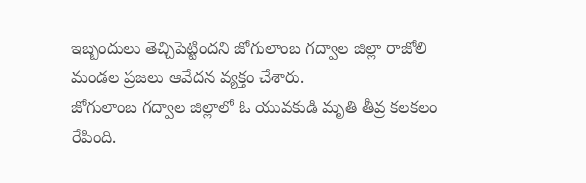ఇబ్బందులు తెచ్చిపెట్టిందని జోగులాంబ గద్వాల జిల్లా రాజోలి మండల ప్రజలు ఆవేదన వ్యక్తం చేశారు.
జోగులాంబ గద్వాల జిల్లాలో ఓ యువకుడి మృతి తీవ్ర కలకలం రేపింది.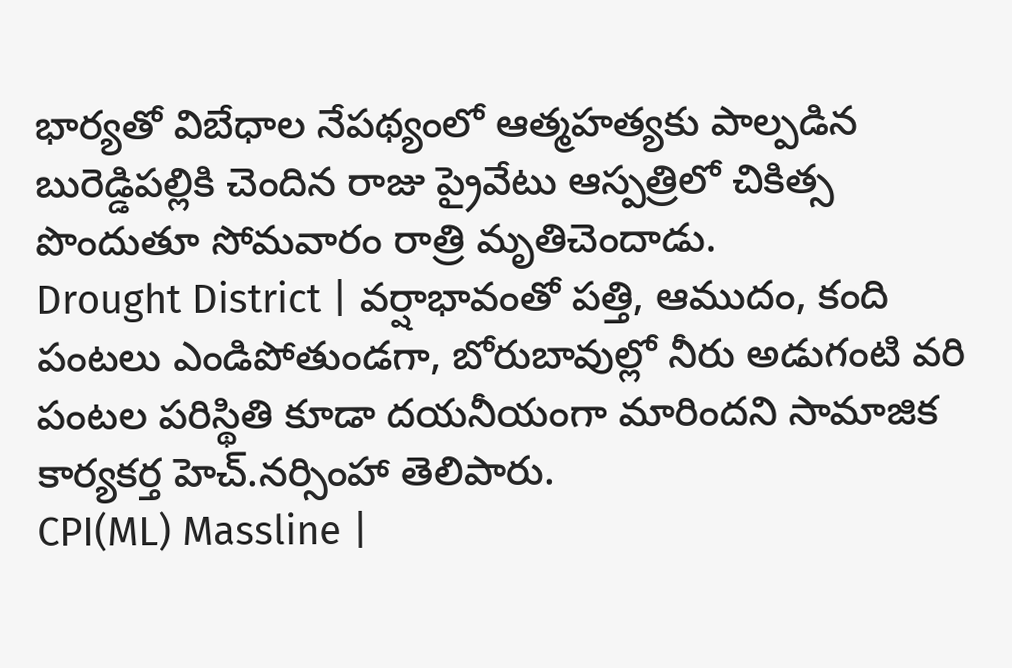భార్యతో విబేధాల నేపథ్యంలో ఆత్మహత్యకు పాల్పడిన బురెడ్డిపల్లికి చెందిన రాజు ప్రైవేటు ఆస్పత్రిలో చికిత్స పొందుతూ సోమవారం రాత్రి మృతిచెందాడు.
Drought District | వర్షాభావంతో పత్తి, ఆముదం, కంది పంటలు ఎండిపోతుండగా, బోరుబావుల్లో నీరు అడుగంటి వరి పంటల పరిస్థితి కూడా దయనీయంగా మారిందని సామాజిక కార్యకర్త హెచ్.నర్సింహా తెలిపారు.
CPI(ML) Massline |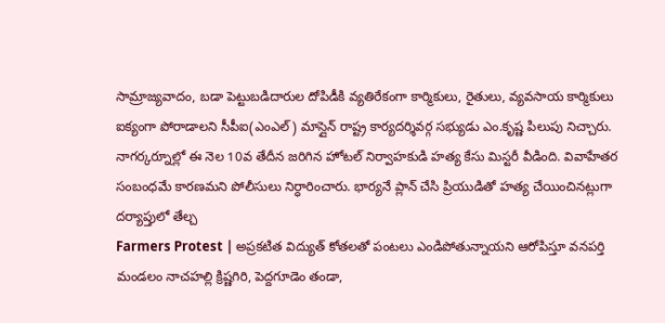సామ్రాజ్యవాదం, బడా పెట్టుబడిదారుల దోపిడీకి వ్యతిరేకంగా కార్మికులు, రైతులు, వ్యవసాయ కార్మికులు ఐక్యంగా పోరాడాలని సీపీఐ(ఎంఎల్) మాస్లైన్ రాష్ట్ర కార్యదర్శివర్గ సభ్యుడు ఎం.కృష్ణ పిలుపు నిచ్చారు.
నాగర్కర్నూల్లో ఈ నెల 10వ తేదీన జరిగిన హోటల్ నిర్వాహకుడి హత్య కేసు మిస్టరీ వీడింది. వివాహేతర సంబంధమే కారణమని పోలీసులు నిర్ధారించారు. భార్యనే ప్లాన్ చేసి ప్రియుడితో హత్య చేయించినట్లుగా దర్యాప్తులో తేల్చ
Farmers Protest | అప్రకటిత విద్యుత్ కోతలతో పంటలు ఎండిపోతున్నాయని ఆరోపిస్తూ వనపర్తి మండలం నాచహల్లి క్రిష్ణగిరి, పెద్దగూడెం తండా,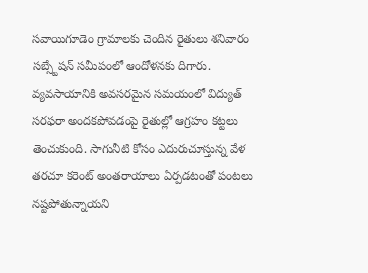సవాయిగూడెం గ్రామాలకు చెందిన రైతులు శనివారం సబ్స్టేషన్ సమీపంలో ఆందోళనకు దిగారు.
వ్యవసాయానికి అవసరమైన సమయంలో విద్యుత్ సరఫరా అందకపోవడంపై రైతుల్లో ఆగ్రహం కట్టలు తెంచుకుంది. సాగునీటి కోసం ఎదురుచూస్తున్న వేళ తరచూ కరెంట్ అంతరాయాలు ఏర్పడటంతో పంటలు నష్టపోతున్నాయని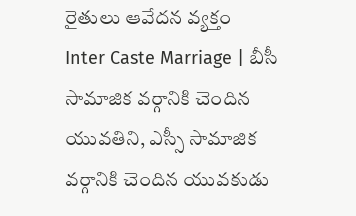రైతులు ఆవేదన వ్యక్తం
Inter Caste Marriage | బీసీ సామాజిక వర్గానికి చెందిన యువతిని, ఎస్సీ సామాజిక వర్గానికి చెందిన యువకుడు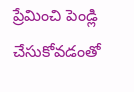ప్రేమించి పెండ్లి చేసుకోవడంతో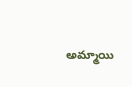అమ్మాయి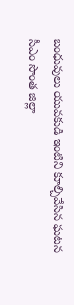బంధువులు యువకుడి ఇంటిని కూల్చివేసిన ఘటన సీఎం సొంత జిల్లా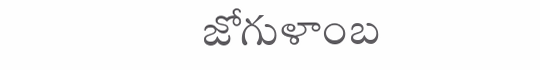జోగుళాంబ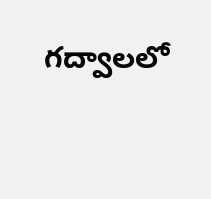గద్వాలలో